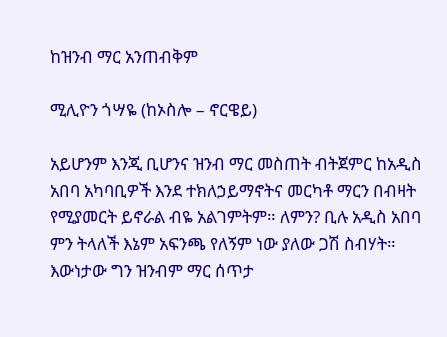ከዝንብ ማር አንጠብቅም

ሚሊዮን ጎሣዬ (ከኦስሎ – ኖርዌይ)

አይሆንም እንጂ ቢሆንና ዝንብ ማር መስጠት ብትጀምር ከአዲስ አበባ አካባቢዎች እንደ ተክለኃይማኖትና መርካቶ ማርን በብዛት የሚያመርት ይኖራል ብዬ አልገምትም። ለምን? ቢሉ አዲስ አበባ ምን ትላለች እኔም አፍንጫ የለኝም ነው ያለው ጋሽ ስብሃት። እውነታው ግን ዝንብም ማር ሰጥታ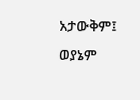አታውቅም፤ ወያኔም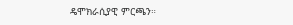ዴሞክራሲያዊ ምርጫን።